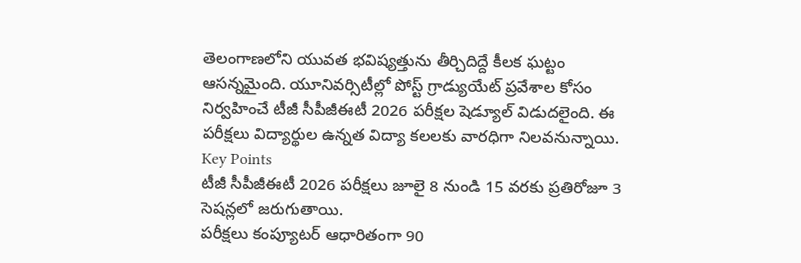తెలంగాణలోని యువత భవిష్యత్తును తీర్చిదిద్దే కీలక ఘట్టం ఆసన్నమైంది. యూనివర్సిటీల్లో పోస్ట్ గ్రాడ్యుయేట్ ప్రవేశాల కోసం నిర్వహించే టీజీ సీపీజీఈటీ 2026 పరీక్షల షెడ్యూల్ విడుదలైంది. ఈ పరీక్షలు విద్యార్థుల ఉన్నత విద్యా కలలకు వారధిగా నిలవనున్నాయి.
Key Points
టీజీ సీపీజీఈటీ 2026 పరీక్షలు జూలై 8 నుండి 15 వరకు ప్రతిరోజూ 3 సెషన్లలో జరుగుతాయి.
పరీక్షలు కంప్యూటర్ ఆధారితంగా 90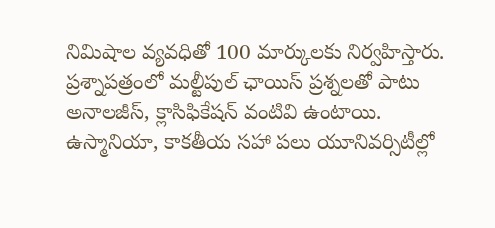నిమిషాల వ్యవధితో 100 మార్కులకు నిర్వహిస్తారు.
ప్రశ్నాపత్రంలో మల్టీపుల్ ఛాయిస్ ప్రశ్నలతో పాటు అనాలజీస్, క్లాసిఫికేషన్ వంటివి ఉంటాయి.
ఉస్మానియా, కాకతీయ సహా పలు యూనివర్సిటీల్లో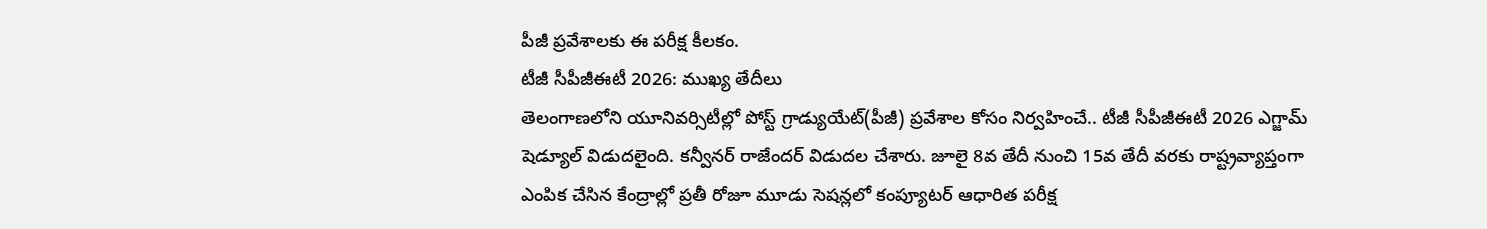పీజీ ప్రవేశాలకు ఈ పరీక్ష కీలకం.
టీజీ సీపీజీఈటీ 2026: ముఖ్య తేదీలు
తెలంగాణలోని యూనివర్సిటీల్లో పోస్ట్ గ్రాడ్యుయేట్(పీజీ) ప్రవేశాల కోసం నిర్వహించే.. టీజీ సీపీజీఈటీ 2026 ఎగ్జామ్ షెడ్యూల్ విడుదలైంది. కన్వీనర్ రాజేందర్ విడుదల చేశారు. జూలై 8వ తేదీ నుంచి 15వ తేదీ వరకు రాష్ట్రవ్యాప్తంగా ఎంపిక చేసిన కేంద్రాల్లో ప్రతీ రోజూ మూడు సెషన్లలో కంప్యూటర్ ఆధారిత పరీక్ష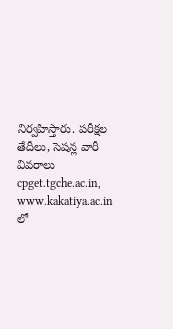నిర్వహిస్తారు. పరీక్షల తేదీలు, సెషన్ల వారీ వివరాలు cpget.tgche.ac.in, www.kakatiya.ac.in లో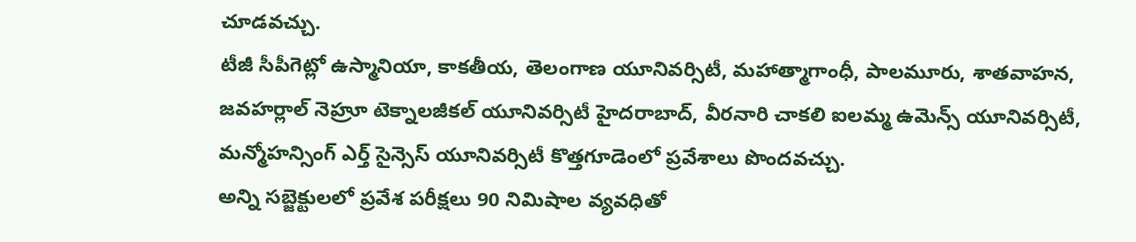చూడవచ్చు.
టీజీ సీపీగెట్లో ఉస్మానియా, కాకతీయ, తెలంగాణ యూనివర్సిటీ, మహాత్మాగాంధీ, పాలమూరు, శాతవాహన, జవహర్లాల్ నెహ్రూ టెక్నాలజీకల్ యూనివర్సిటీ హైదరాబాద్, వీరనారి చాకలి ఐలమ్మ ఉమెన్స్ యూనివర్సిటీ, మన్మోహన్సింగ్ ఎర్త్ సైన్సెస్ యూనివర్సిటీ కొత్తగూడెంలో ప్రవేశాలు పొందవచ్చు.
అన్ని సబ్జెక్టులలో ప్రవేశ పరీక్షలు 90 నిమిషాల వ్యవధితో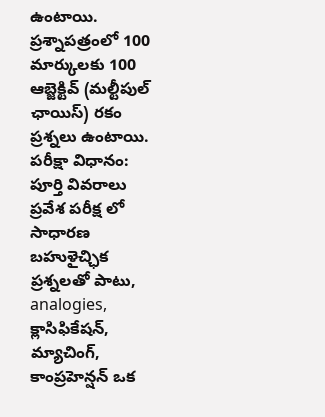ఉంటాయి. ప్రశ్నాపత్రంలో 100 మార్కులకు 100 ఆబ్జెక్టివ్ (మల్టీపుల్ ఛాయిస్) రకం ప్రశ్నలు ఉంటాయి.
పరీక్షా విధానం: పూర్తి వివరాలు
ప్రవేశ పరీక్ష లో సాధారణ బహుళైచ్ఛిక ప్రశ్నలతో పాటు, analogies, క్లాసిఫికేషన్, మ్యాచింగ్, కాంప్రహెన్షన్ ఒక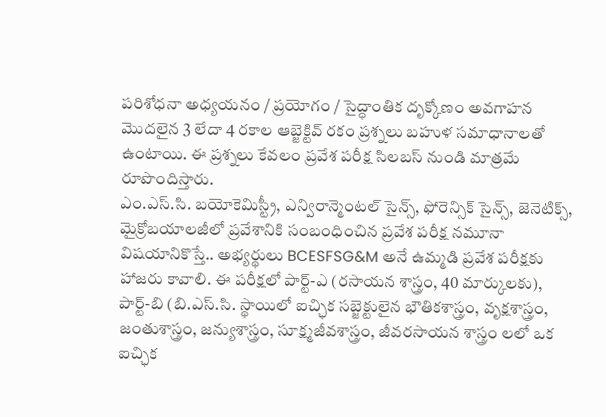పరిశోధనా అధ్యయనం / ప్రయోగం / సైద్ధాంతిక దృక్కోణం అవగాహన మొదలైన 3 లేదా 4 రకాల ఆబ్జెక్టివ్ రకం ప్రశ్నలు బహుళ సమాధానాలతో ఉంటాయి. ఈ ప్రశ్నలు కేవలం ప్రవేశ పరీక్ష సిలబస్ నుండి మాత్రమే రూపొందిస్తారు.
ఎం.ఎస్.సి. బయోకెమిస్ట్రీ, ఎన్విరాన్మెంటల్ సైన్స్, ఫోరెన్సిక్ సైన్స్, జెనెటిక్స్, మైక్రోబయాలజీలో ప్రవేశానికి సంబంధించిన ప్రవేశ పరీక్ష నమూనా విషయానికొస్తే.. అభ్యర్థులు BCESFSG&M అనే ఉమ్మడి ప్రవేశ పరీక్షకు హాజరు కావాలి. ఈ పరీక్షలో పార్ట్-ఎ (రసాయన శాస్త్రం, 40 మార్కులకు), పార్ట్-బి (బి.ఎస్.సి. స్థాయిలో ఐచ్ఛిక సబ్జెక్టులైన భౌతికశాస్త్రం, వృక్షశాస్త్రం, జంతుశాస్త్రం, జన్యుశాస్త్రం, సూక్ష్మజీవశాస్త్రం, జీవరసాయన శాస్త్రం లలో ఒక ఐచ్ఛిక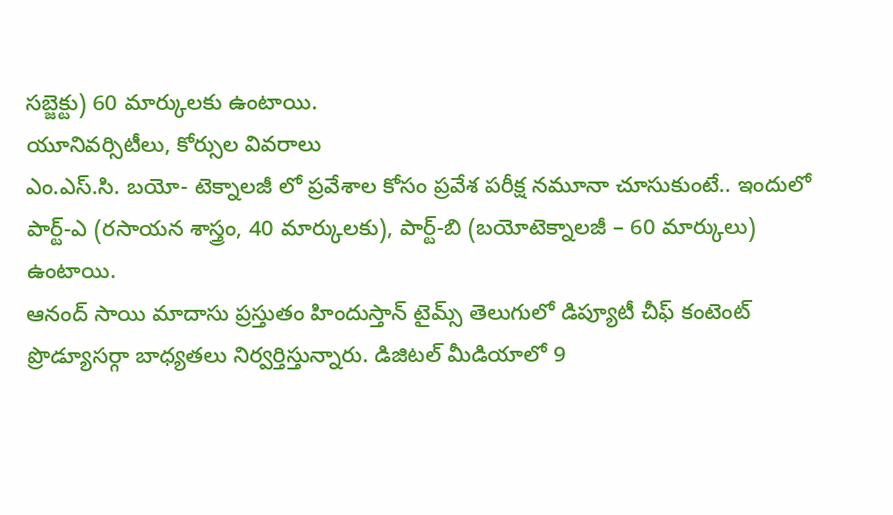సబ్జెక్టు) 60 మార్కులకు ఉంటాయి.
యూనివర్సిటీలు, కోర్సుల వివరాలు
ఎం.ఎస్.సి. బయో- టెక్నాలజీ లో ప్రవేశాల కోసం ప్రవేశ పరీక్ష నమూనా చూసుకుంటే.. ఇందులో పార్ట్-ఎ (రసాయన శాస్త్రం, 40 మార్కులకు), పార్ట్-బి (బయోటెక్నాలజీ – 60 మార్కులు) ఉంటాయి.
ఆనంద్ సాయి మాదాసు ప్రస్తుతం హిందుస్తాన్ టైమ్స్ తెలుగులో డిప్యూటీ చీఫ్ కంటెంట్ ప్రొడ్యూసర్గా బాధ్యతలు నిర్వర్తిస్తున్నారు. డిజిటల్ మీడియాలో 9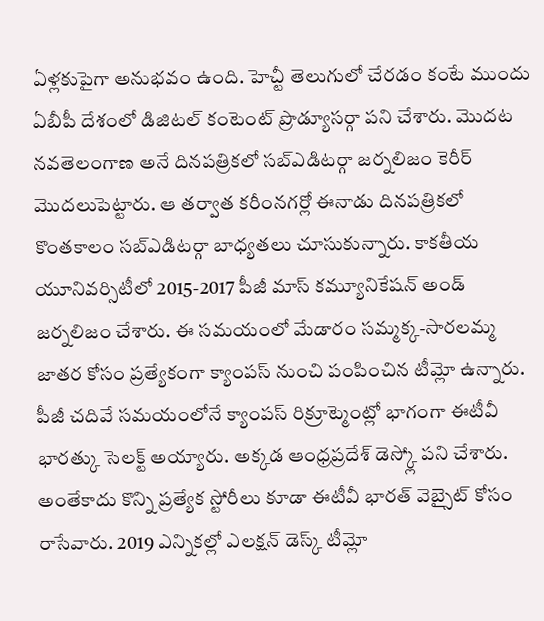ఏళ్లకుపైగా అనుభవం ఉంది. హెచ్టీ తెలుగులో చేరడం కంటే ముందు ఏబీపీ దేశంలో డిజిటల్ కంటెంట్ ప్రొడ్యూసర్గా పని చేశారు. మెుదట నవతెలంగాణ అనే దినపత్రికలో సబ్ఎడిటర్గా జర్నలిజం కెరీర్ మెుదలుపెట్టారు. ఆ తర్వాత కరీంనగర్లో ఈనాడు దినపత్రికలో కొంతకాలం సబ్ఎడిటర్గా బాధ్యతలు చూసుకున్నారు. కాకతీయ యూనివర్సిటీలో 2015-2017 పీజీ మాస్ కమ్యూనికేషన్ అండ్ జర్నలిజం చేశారు. ఈ సమయంలో మేడారం సమ్మక్క-సారలమ్మ జాతర కోసం ప్రత్యేకంగా క్యాంపస్ నుంచి పంపించిన టీమ్లో ఉన్నారు. పీజీ చదివే సమయంలోనే క్యాంపస్ రిక్రూట్మెంట్లో భాగంగా ఈటీవీ భారత్కు సెలక్ట్ అయ్యారు. అక్కడ ఆంధ్రప్రదేశ్ డెస్క్లో పని చేశారు. అంతేకాదు కొన్ని ప్రత్యేక స్టోరీలు కూడా ఈటీవీ భారత్ వెబ్సైట్ కోసం రాసేవారు. 2019 ఎన్నికల్లో ఎలక్షన్ డెస్క్ టీమ్లో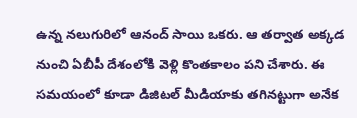ఉన్న నలుగురిలో ఆనంద్ సాయి ఒకరు. ఆ తర్వాత అక్కడ నుంచి ఏబీపీ దేశంలోకి వెళ్లి కొంతకాలం పని చేశారు. ఈ సమయంలో కూడా డిజిటల్ మీడియాకు తగినట్టుగా అనేక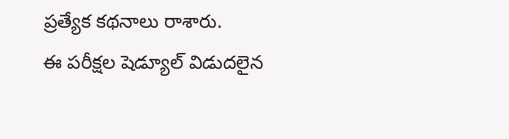ప్రత్యేక కథనాలు రాశారు.
ఈ పరీక్షల షెడ్యూల్ విడుదలైన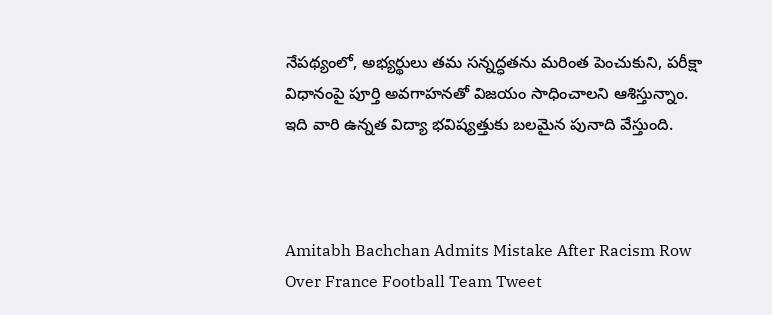నేపథ్యంలో, అభ్యర్థులు తమ సన్నద్ధతను మరింత పెంచుకుని, పరీక్షా విధానంపై పూర్తి అవగాహనతో విజయం సాధించాలని ఆశిస్తున్నాం. ఇది వారి ఉన్నత విద్యా భవిష్యత్తుకు బలమైన పునాది వేస్తుంది.



Amitabh Bachchan Admits Mistake After Racism Row Over France Football Team Tweet